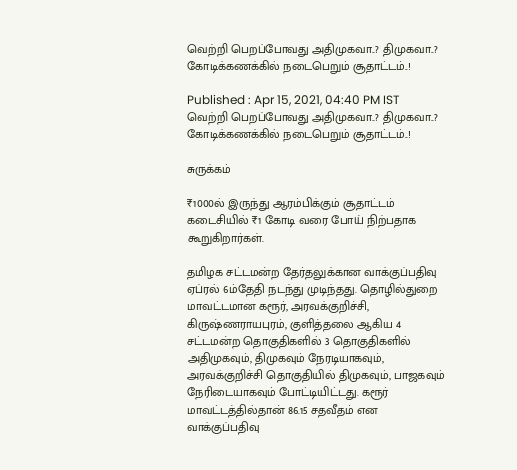வெற்றி பெறப்போவது அதிமுகவா..? திமுகவா..? கோடிக்கணக்கில் நடைபெறும் சூதாட்டம்..!

Published : Apr 15, 2021, 04:40 PM IST
வெற்றி பெறப்போவது அதிமுகவா..? திமுகவா..? கோடிக்கணக்கில் நடைபெறும் சூதாட்டம்..!

சுருக்கம்

₹1000ல் இருந்து ஆரம்பிக்கும் சூதாட்டம் கடைசியில் ₹1 கோடி வரை போய் நிற்பதாக கூறுகிறார்கள்.

தமிழக சட்டமன்ற தேர்தலுக்கான வாக்குப்பதிவு ஏப்ரல் 6ம்தேதி நடந்து முடிந்தது. தொழில்துறை மாவட்டமான கரூர், அரவக்குறிச்சி, கிருஷ்ணராயபுரம், குளித்தலை ஆகிய 4 சட்டமன்ற தொகுதிகளில் 3 தொகுதிகளில் அதிமுகவும், திமுகவும் நேரடியாகவும், அரவக்குறிச்சி தொகுதியில் திமுகவும், பாஜகவும்  நேரிடையாகவும் போட்டியிட்டது. கரூர் மாவட்டத்தில்தான் 86.15 சதவீதம் என வாக்குப்பதிவு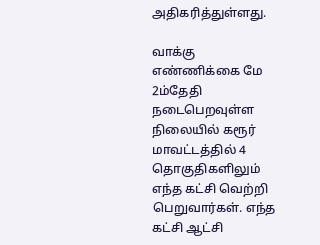அதிகரித்துள்ளது.

வாக்கு எண்ணிக்கை மே 2ம்தேதி நடைபெறவுள்ள நிலையில் கரூர் மாவட்டத்தில் 4 தொகுதிகளிலும் எந்த கட்சி வெற்றி பெறுவார்கள். எந்த கட்சி ஆட்சி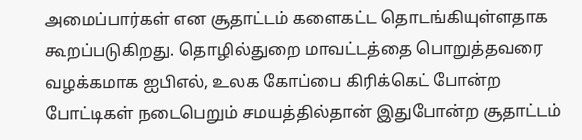அமைப்பார்கள் என சூதாட்டம் களைகட்ட தொடங்கியுள்ளதாக கூறப்படுகிறது. தொழில்துறை மாவட்டத்தை பொறுத்தவரை வழக்கமாக ஐபிஎல், உலக கோப்பை கிரிக்கெட் போன்ற போட்டிகள் நடைபெறும் சமயத்தில்தான் இதுபோன்ற சூதாட்டம்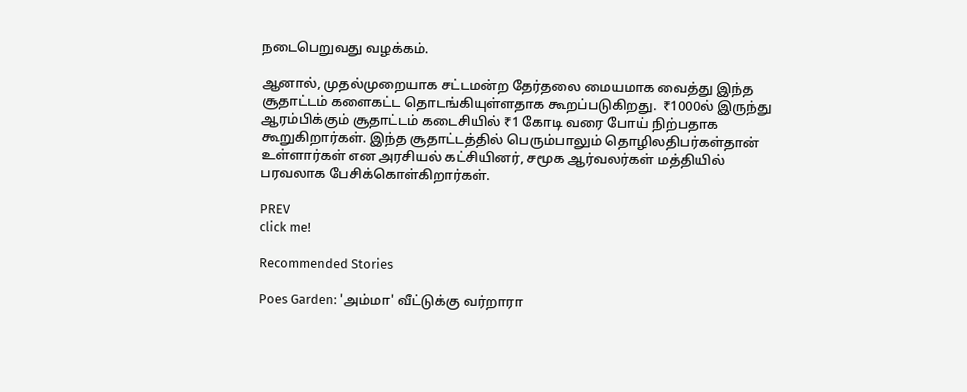நடைபெறுவது வழக்கம்.

ஆனால், முதல்முறையாக சட்டமன்ற தேர்தலை மையமாக வைத்து இந்த சூதாட்டம் களைகட்ட தொடங்கியுள்ளதாக கூறப்படுகிறது.  ₹1000ல் இருந்து ஆரம்பிக்கும் சூதாட்டம் கடைசியில் ₹1 கோடி வரை போய் நிற்பதாக கூறுகிறார்கள். இந்த சூதாட்டத்தில் பெரும்பாலும் தொழிலதிபர்கள்தான் உள்ளார்கள் என அரசியல் கட்சியினர், சமூக ஆர்வலர்கள் மத்தியில் பரவலாக பேசிக்கொள்கிறார்கள்.

PREV
click me!

Recommended Stories

Poes Garden: 'அம்மா' வீட்டுக்கு வர்றாரா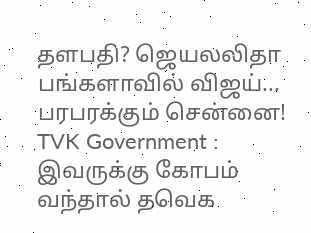தளபதி? ஜெயலலிதா பங்களாவில் விஜய்... பரபரக்கும் சென்னை!
TVK Government : இவருக்கு கோபம் வந்தால் தவெக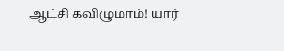ஆட்சி கவிழுமாம்! யார்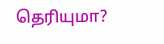தெரியுமா?